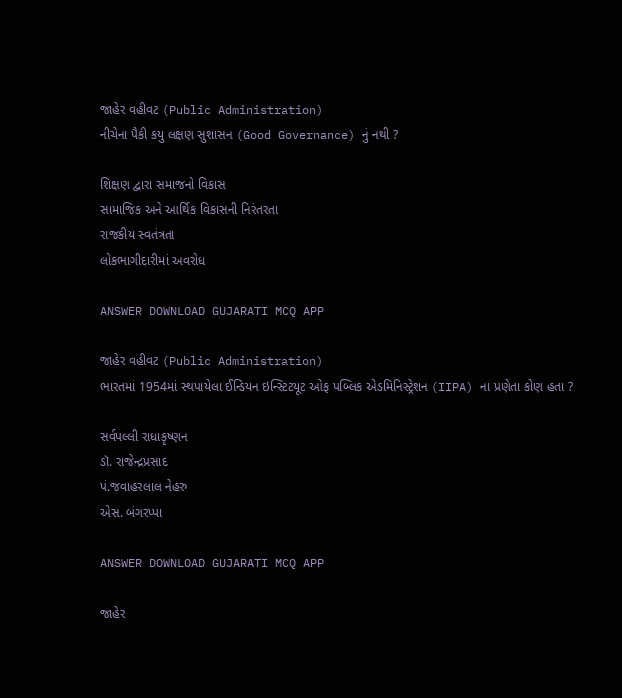જાહેર વહીવટ (Public Administration)
નીચેના પૈકી કયુ લક્ષણ સુશાસન (Good Governance) નું નથી ?

શિક્ષણ દ્વારા સમાજનો વિકાસ
સામાજિક અને આર્થિક વિકાસની નિરંતરતા
રાજકીય સ્વતંત્રતા
લોકભાગીદારીમાં અવરોધ

ANSWER DOWNLOAD GUJARATI MCQ APP

જાહેર વહીવટ (Public Administration)
ભારતમાં 1954માં સ્થપાયેલા ઈન્ડિયન ઇન્સ્ટિટયૂટ ઓફ પબ્લિક એડમિનિસ્ટ્રેશન (IIPA) ના પ્રણેતા કોણ હતા ?

સર્વપલ્લી રાધાકૃષ્ણન
ડૉ. રાજેન્દ્રપ્રસાદ
પં.જવાહરલાલ નેહરુ
એસ. બંગરપ્પા

ANSWER DOWNLOAD GUJARATI MCQ APP

જાહેર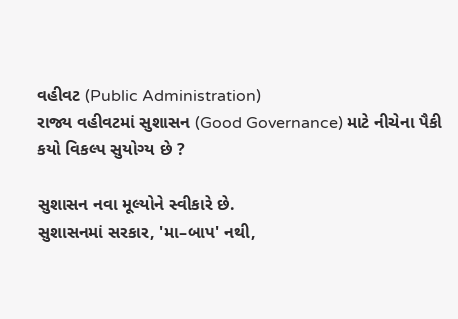વહીવટ (Public Administration)
રાજ્ય વહીવટમાં સુશાસન (Good Governance) માટે નીચેના પૈકી કયો વિકલ્પ સુયોગ્ય છે ?

સુશાસન નવા મૂલ્યોને સ્વીકારે છે.
સુશાસનમાં સરકાર, 'મા–બાપ' નથી,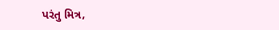પરંતુ મિત્ર,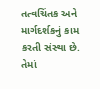તત્વચિંતક અને માર્ગદર્શકનું કામ કરતી સંસ્થા છે.
તેમાં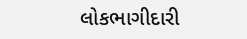લોકભાગીદારી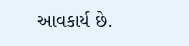આવકાર્ય છે.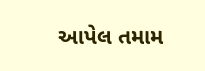આપેલ તમામ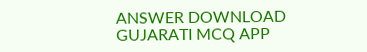ANSWER DOWNLOAD GUJARATI MCQ APP